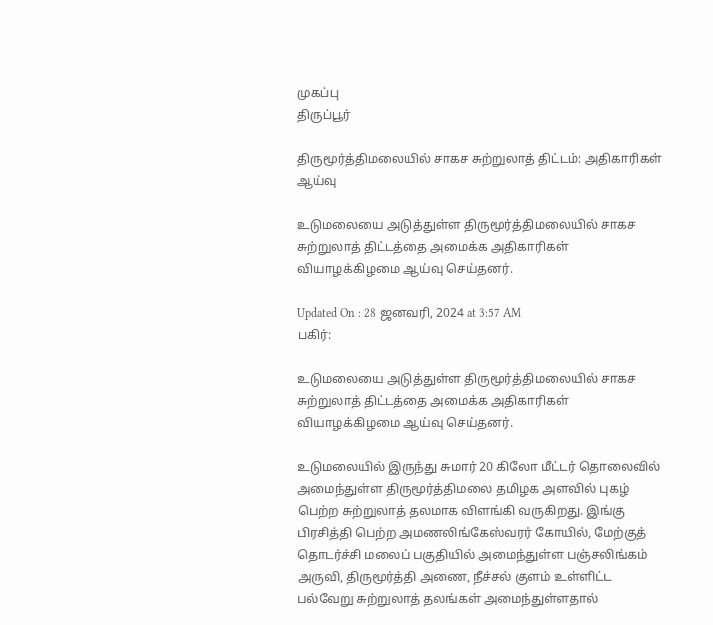முகப்பு
திருப்பூர்

திருமூர்த்திமலையில் சாகச சுற்றுலாத் திட்டம்: அதிகாரிகள் ஆய்வு

உடுமலையை அடுத்துள்ள திருமூர்த்திமலையில் சாகச சுற்றுலாத் திட்டத்தை அமைக்க அதிகாரிகள் வியாழக்கிழமை ஆய்வு செய்தனர்.

Updated On : 28 ஜனவரி, 2024 at 3:57 AM
பகிர்:

உடுமலையை அடுத்துள்ள திருமூர்த்திமலையில் சாகச சுற்றுலாத் திட்டத்தை அமைக்க அதிகாரிகள் வியாழக்கிழமை ஆய்வு செய்தனர்.

உடுமலையில் இருந்து சுமார் 20 கிலோ மீட்டர் தொலைவில் அமைந்துள்ள திருமூர்த்திமலை தமிழக அளவில் புகழ் பெற்ற சுற்றுலாத் தலமாக விளங்கி வருகிறது. இங்கு பிரசித்தி பெற்ற அமணலிங்கேஸ்வரர் கோயில், மேற்குத் தொடர்ச்சி மலைப் பகுதியில் அமைந்துள்ள பஞ்சலிங்கம் அருவி, திருமூர்த்தி அணை, நீச்சல் குளம் உள்ளிட்ட பல்வேறு சுற்றுலாத் தலங்கள் அமைந்துள்ளதால்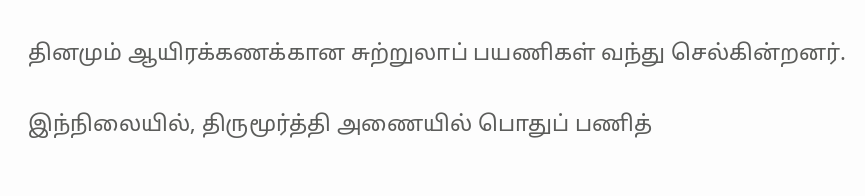தினமும் ஆயிரக்கணக்கான சுற்றுலாப் பயணிகள் வந்து செல்கின்றனர்.

இந்நிலையில், திருமூர்த்தி அணையில் பொதுப் பணித்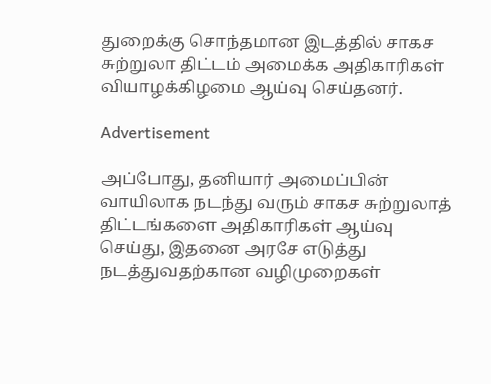துறைக்கு சொந்தமான இடத்தில் சாகச சுற்றுலா திட்டம் அமைக்க அதிகாரிகள் வியாழக்கிழமை ஆய்வு செய்தனர்.

Advertisement

அப்போது, தனியார் அமைப்பின் வாயிலாக நடந்து வரும் சாகச சுற்றுலாத் திட்டங்களை அதிகாரிகள் ஆய்வு செய்து, இதனை அரசே எடுத்து நடத்துவதற்கான வழிமுறைகள்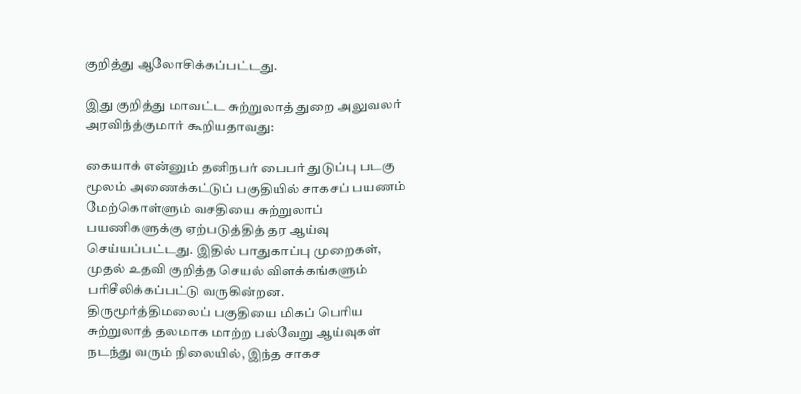குறித்து ஆலோசிக்கப்பட்டது.

இது குறித்து மாவட்ட சுற்றுலாத் துறை அலுவலர் அரவிந்த்குமார் கூறியதாவது:

கையாக் என்னும் தனிநபர் பைபர் துடுப்பு படகு மூலம் அணைக்கட்டுப் பகுதியில் சாகசப் பயணம் மேற்கொள்ளும் வசதியை சுற்றுலாப் பயணிகளுக்கு ஏற்படுத்தித் தர ஆய்வு செய்யப்பட்டது. இதில் பாதுகாப்பு முறைகள், முதல் உதவி குறித்த செயல் விளக்கங்களும் பரிசீலிக்கப்பட்டு வருகின்றன. திருமூர்த்திமலைப் பகுதியை மிகப் பெரிய சுற்றுலாத் தலமாக மாற்ற பல்வேறு ஆய்வுகள் நடந்து வரும் நிலையில், இந்த சாகச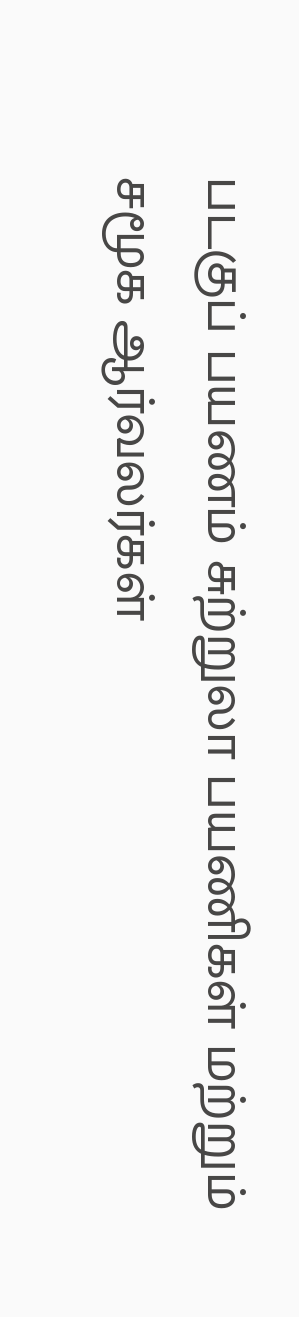படகுப் பயணம் சுற்றுலா பயணிகள் மற்றும் சமூக ஆர்வலர்கள்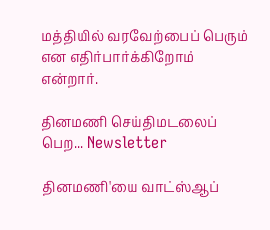மத்தியில் வரவேற்பைப் பெரும் என எதிர்பார்க்கிறோம் என்றார்.

தினமணி செய்திமடலைப் பெற... Newsletter

தினமணி'யை வாட்ஸ்ஆப்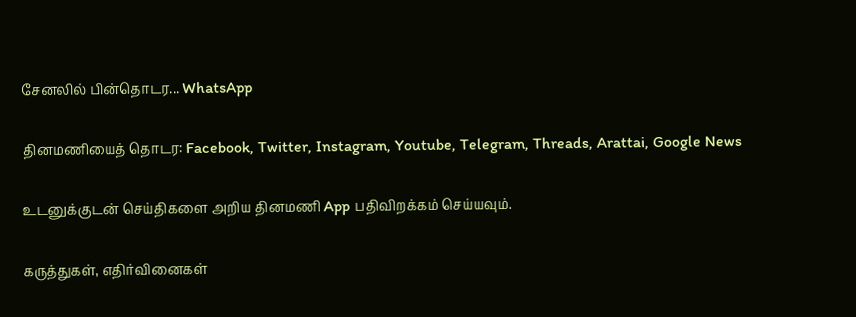சேனலில் பின்தொடர... WhatsApp

தினமணியைத் தொடர: Facebook, Twitter, Instagram, Youtube, Telegram, Threads, Arattai, Google News

உடனுக்குடன் செய்திகளை அறிய தினமணி App பதிவிறக்கம் செய்யவும்.

கருத்துகள், எதிர்வினைகள்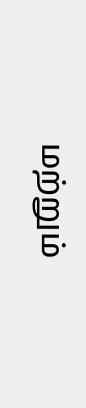மற்றும்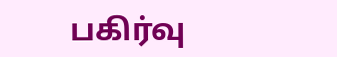பகிர்வு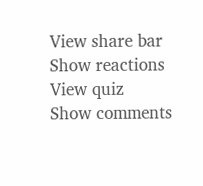View share bar
Show reactions
View quiz
Show comments